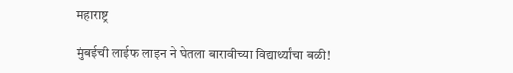महाराष्ट्र

मुंबईची लाईफ लाइन ने घेतला बारावीच्या विद्यार्थ्यांचा बळी!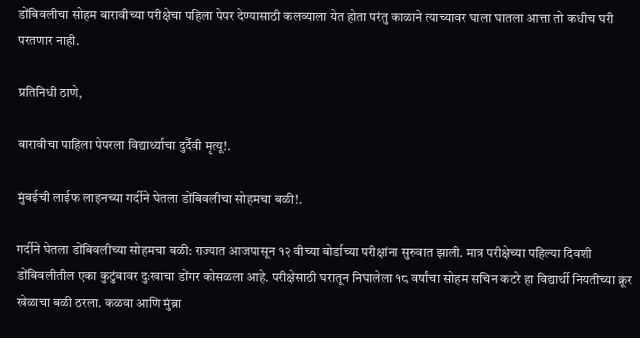डोंबिवलीचा सोहम बारावीच्या परीक्षेचा पहिला पेपर देण्यासाठी कलव्याला येत होता परंतु काळाने त्याच्यावर घाला घातला आत्ता तो कधीच घरी परतणार नाही.

प्रतिनिधी ठाणे,

बारावीचा पाहिला पेपरला विद्यार्थ्याचा दुर्दैवी मृत्यू!.

मुंबईची लाईफ लाइनच्या गर्दीने घेतला डोंबिवलीचा सोहमचा बळी!.

गर्दीने घेतला डोंबिवलीच्या सोहमचा बळी: राज्यात आजपासून १२ वीच्या बोर्डाच्या परीक्षांना सुरुवात झाली. मात्र परीक्षेच्या पहिल्या दिवशी डोंबिवलीतील एका कुटुंबावर दुःखाचा डोंगर कोसळला आहे. परीक्षेसाठी घरातून निघालेला १८ वर्षांचा सोहम सचिन कटरे हा विद्यार्थी नियतीच्या क्रूर खेळाचा बळी ठरला. कळवा आणि मुंब्रा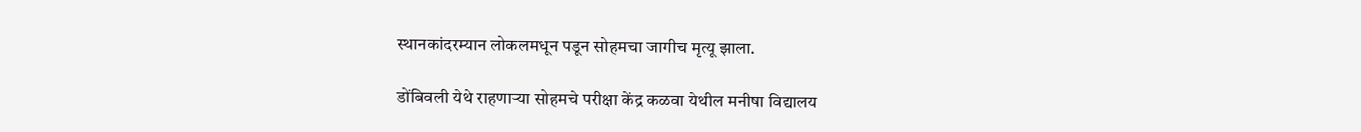स्थानकांदरम्यान लोकलमधून पडून सोहमचा जागीच मृत्यू झाला.

डोंबिवली येथे राहणाऱ्या सोहमचे परीक्षा केंद्र कळवा येथील मनीषा विद्यालय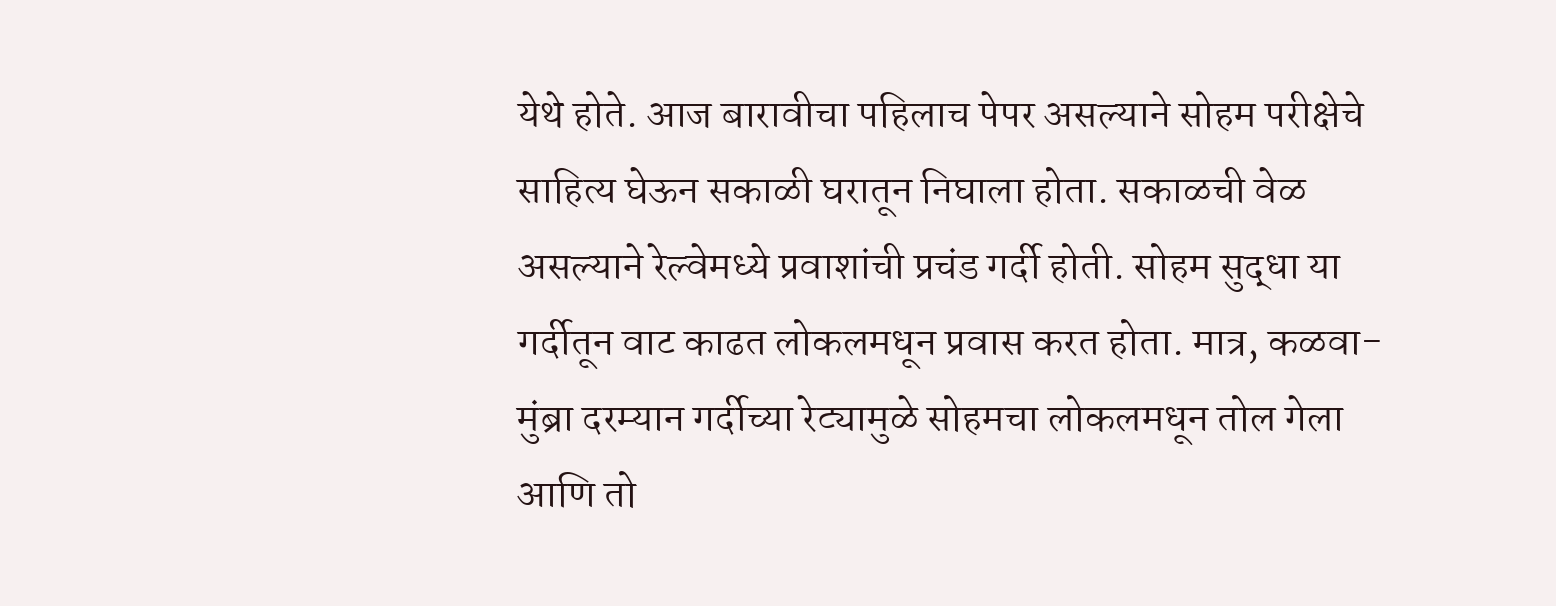येथे होते. आज बारावीचा पहिलाच पेपर असल्याने सोहम परीक्षेचे साहित्य घेऊन सकाळी घरातून निघाला होता. सकाळची वेळ असल्याने रेल्वेमध्ये प्रवाशांची प्रचंड गर्दी होती. सोहम सुद्धा या गर्दीतून वाट काढत लोकलमधून प्रवास करत होता. मात्र, कळवा-मुंब्रा दरम्यान गर्दीच्या रेट्यामुळे सोहमचा लोकलमधून तोल गेला आणि तो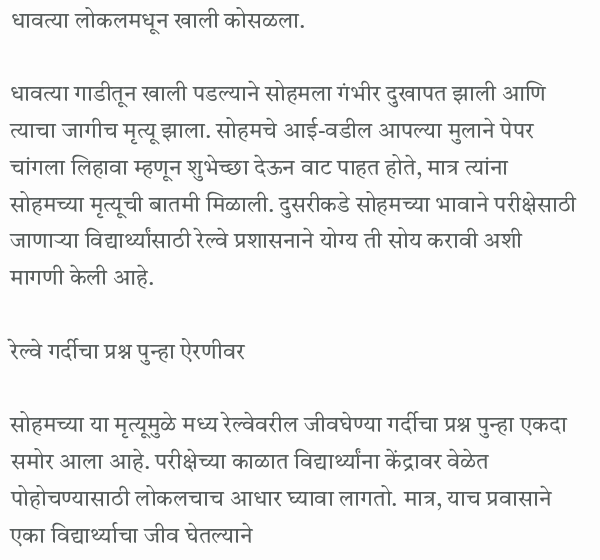धावत्या लोकलमधून खाली कोसळला.

धावत्या गाडीतून खाली पडल्याने सोहमला गंभीर दुखापत झाली आणि त्याचा जागीच मृत्यू झाला. सोहमचे आई-वडील आपल्या मुलाने पेपर चांगला लिहावा म्हणून शुभेच्छा देऊन वाट पाहत होते, मात्र त्यांना सोहमच्या मृत्यूची बातमी मिळाली. दुसरीकडे सोहमच्या भावाने परीक्षेसाठी जाणाऱ्या विद्यार्थ्यांसाठी रेल्वे प्रशासनाने योग्य ती सोय करावी अशी मागणी केली आहे.

रेल्वे गर्दीचा प्रश्न पुन्हा ऐरणीवर

सोहमच्या या मृत्यूमुळे मध्य रेल्वेवरील जीवघेण्या गर्दीचा प्रश्न पुन्हा एकदा समोर आला आहे. परीक्षेच्या काळात विद्यार्थ्यांना केंद्रावर वेळेत पोहोचण्यासाठी लोकलचाच आधार घ्यावा लागतो. मात्र, याच प्रवासाने एका विद्यार्थ्याचा जीव घेतल्याने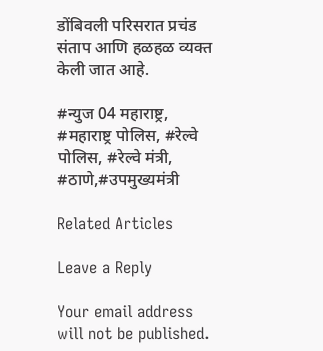डोंबिवली परिसरात प्रचंड संताप आणि हळहळ व्यक्त केली जात आहे.

#न्युज 04 महाराष्ट्र, #महाराष्ट्र पोलिस, #रेल्वे पोलिस, #रेल्वे मंत्री, #ठाणे,#उपमुख्यमंत्री

Related Articles

Leave a Reply

Your email address will not be published.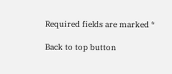Required fields are marked *

Back to top button